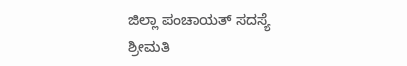ಜಿಲ್ಲಾ ಪಂಚಾಯತ್ ಸದಸ್ಯೆ ಶ್ರೀಮತಿ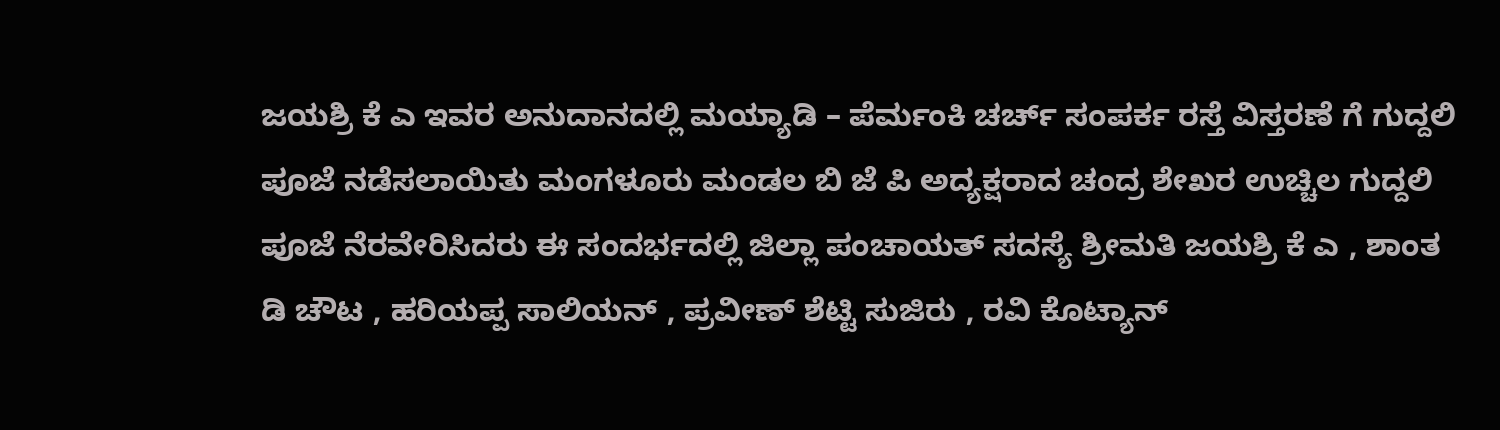ಜಯಶ್ರಿ ಕೆ ಎ ಇವರ ಅನುದಾನದಲ್ಲಿ ಮಯ್ಯಾಡಿ – ಪೆರ್ಮಂಕಿ ಚರ್ಚ್ ಸಂಪರ್ಕ ರಸ್ತೆ ವಿಸ್ತರಣೆ ಗೆ ಗುದ್ದಲಿ ಪೂಜೆ ನಡೆಸಲಾಯಿತು ಮಂಗಳೂರು ಮಂಡಲ ಬಿ ಜೆ ಪಿ ಅದ್ಯಕ್ಷರಾದ ಚಂದ್ರ ಶೇಖರ ಉಚ್ಚಿಲ ಗುದ್ದಲಿ ಪೂಜೆ ನೆರವೇರಿಸಿದರು ಈ ಸಂದರ್ಭದಲ್ಲಿ ಜಿಲ್ಲಾ ಪಂಚಾಯತ್ ಸದಸ್ಯೆ ಶ್ರೀಮತಿ ಜಯಶ್ರಿ ಕೆ ಎ , ಶಾಂತ ಡಿ ಚೌಟ , ಹರಿಯಪ್ಪ ಸಾಲಿಯನ್ , ಪ್ರವೀಣ್ ಶೆಟ್ಟಿ ಸುಜಿರು , ರವಿ ಕೊಟ್ಯಾನ್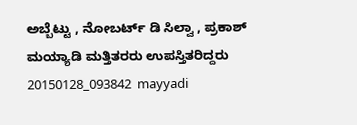ಅಬ್ಬೆಟ್ಟು , ನೋಬರ್ಟ್ ಡಿ ಸಿಲ್ವಾ , ಪ್ರಕಾಶ್ ಮಯ್ಯಾಡಿ ಮತ್ತಿತರರು ಉಪಸ್ತಿತರಿದ್ದರು
20150128_093842  mayyadi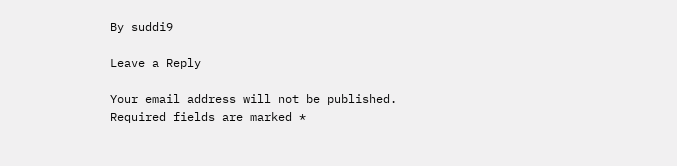By suddi9

Leave a Reply

Your email address will not be published. Required fields are marked *